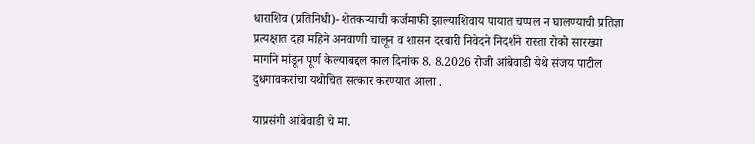धाराशिव (प्रतिनिधी)- शेतकऱ्याची कर्जमाफी झाल्याशिवाय पायात चप्पल न घालण्याची प्रतिज्ञा प्रत्यक्षात दहा महिने अनवाणी चालून व शासन दरबारी निवेदने निदर्शने रास्ता रोको सारख्या मार्गाने मांडून पूर्ण केल्याबद्दल काल दिनांक 8. 8.2026 रोजी आंबेवाडी येथे संजय पाटील दुधगावकरांचा यथोचित सत्कार करण्यात आला .

याप्रसंगी आंबेवाडी चे मा.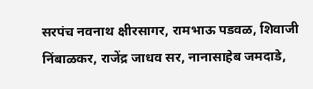सरपंच नवनाथ क्षीरसागर, रामभाऊ पडवळ, शिवाजी निंबाळकर, राजेंद्र जाधव सर, नानासाहेब जमदाडे,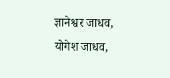ज्ञानेश्वर जाधव, योगेश जाधव,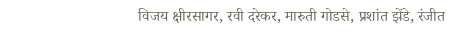विजय क्षीरसागर, रवी दरेकर, मारुती गोडसे, प्रशांत झेंडे, रंजीत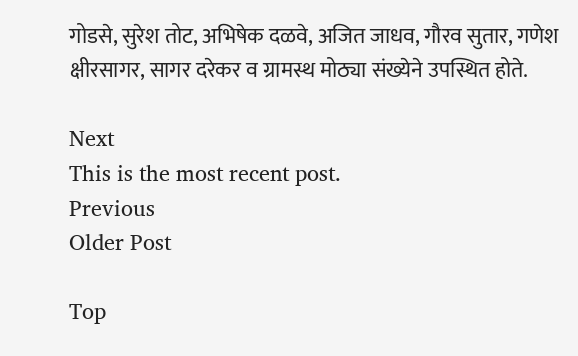गोडसे, सुरेश तोट, अभिषेक दळवे, अजित जाधव, गौरव सुतार, गणेश क्षीरसागर, सागर दरेकर व ग्रामस्थ मोठ्या संख्येने उपस्थित होते.

Next
This is the most recent post.
Previous
Older Post

Top